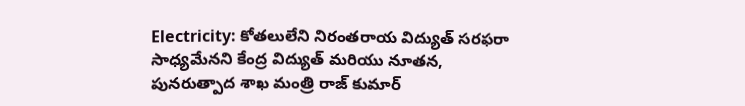Electricity: కోతలులేని నిరంతరాయ విద్యుత్ సరఫరా సాధ్యమేనని కేంద్ర విద్యుత్ మరియు నూతన, పునరుత్పాద శాఖ మంత్రి రాజ్ కుమార్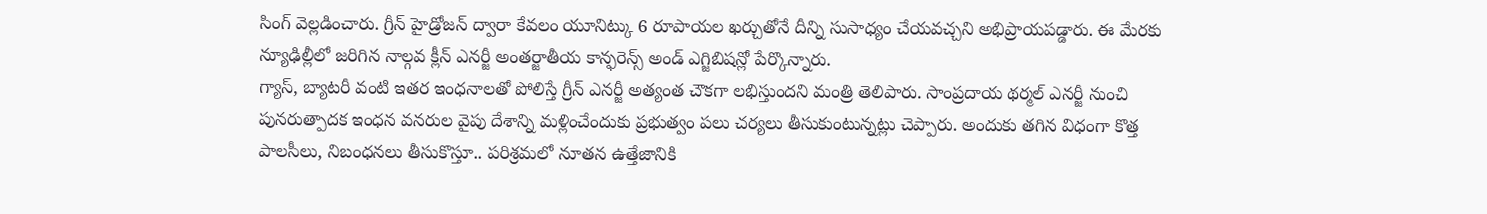సింగ్ వెల్లడించారు. గ్రీన్ హైడ్రోజన్ ద్వారా కేవలం యూనిట్కు 6 రూపాయల ఖర్చుతోనే దీన్ని సుసాధ్యం చేయవచ్చని అభిప్రాయపడ్డారు. ఈ మేరకు న్యూఢిల్లీలో జరిగిన నాల్గవ క్లీన్ ఎనర్జీ అంతర్జాతీయ కాన్ఫరెన్స్ అండ్ ఎగ్జిబిషన్లో పేర్కొన్నారు.
గ్యాస్, బ్యాటరీ వంటి ఇతర ఇంధనాలతో పోలిస్తే గ్రీన్ ఎనర్జీ అత్యంత చౌకగా లభిస్తుందని మంత్రి తెలిపారు. సాంప్రదాయ థర్మల్ ఎనర్జీ నుంచి పునరుత్పాదక ఇంధన వనరుల వైపు దేశాన్ని మళ్లించేందుకు ప్రభుత్వం పలు చర్యలు తీసుకుంటున్నట్లు చెప్పారు. అందుకు తగిన విధంగా కొత్త పాలసీలు, నిబంధనలు తీసుకొస్తూ.. పరిశ్రమలో నూతన ఉత్తేజానికి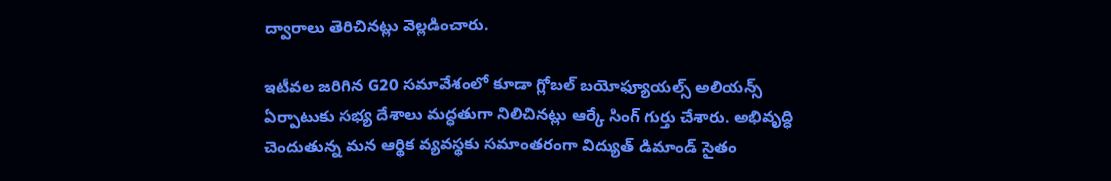ద్వారాలు తెరిచినట్లు వెల్లడించారు.

ఇటీవల జరిగిన G20 సమావేశంలో కూడా గ్లోబల్ బయోఫ్యూయల్స్ అలియన్స్ ఏర్పాటుకు సభ్య దేశాలు మద్ధతుగా నిలిచినట్లు ఆర్కే సింగ్ గుర్తు చేశారు. అభివృద్ధి చెందుతున్న మన ఆర్థిక వ్యవస్థకు సమాంతరంగా విద్యుత్ డిమాండ్ సైతం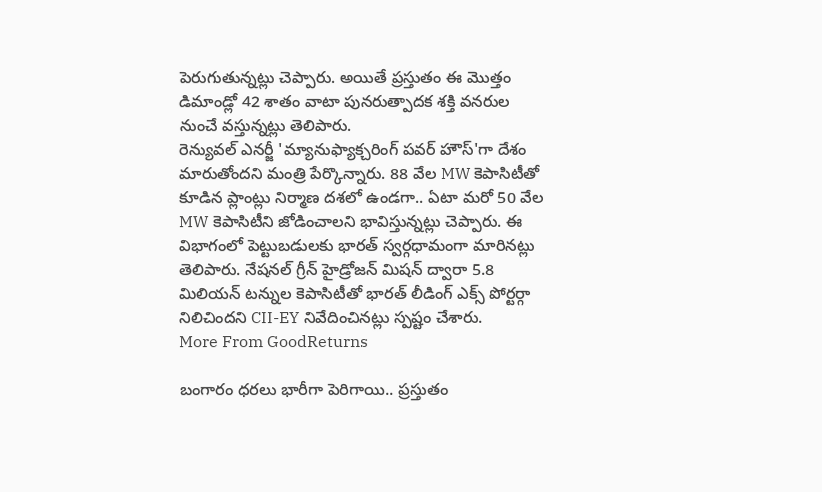పెరుగుతున్నట్లు చెప్పారు. అయితే ప్రస్తుతం ఈ మొత్తం డిమాండ్లో 42 శాతం వాటా పునరుత్పాదక శక్తి వనరుల నుంచే వస్తున్నట్లు తెలిపారు.
రెన్యువల్ ఎనర్జీ 'మ్యానుఫ్యాక్చరింగ్ పవర్ హౌస్'గా దేశం మారుతోందని మంత్రి పేర్కొన్నారు. 88 వేల MW కెపాసిటీతో కూడిన ప్లాంట్లు నిర్మాణ దశలో ఉండగా.. ఏటా మరో 50 వేల MW కెపాసిటీని జోడించాలని భావిస్తున్నట్లు చెప్పారు. ఈ విభాగంలో పెట్టుబడులకు భారత్ స్వర్గధామంగా మారినట్లు తెలిపారు. నేషనల్ గ్రీన్ హైడ్రోజన్ మిషన్ ద్వారా 5.8 మిలియన్ టన్నుల కెపాసిటీతో భారత్ లీడింగ్ ఎక్స్ పోర్టర్గా నిలిచిందని CII-EY నివేదించినట్లు స్పష్టం చేశారు.
More From GoodReturns

బంగారం ధరలు భారీగా పెరిగాయి.. ప్రస్తుతం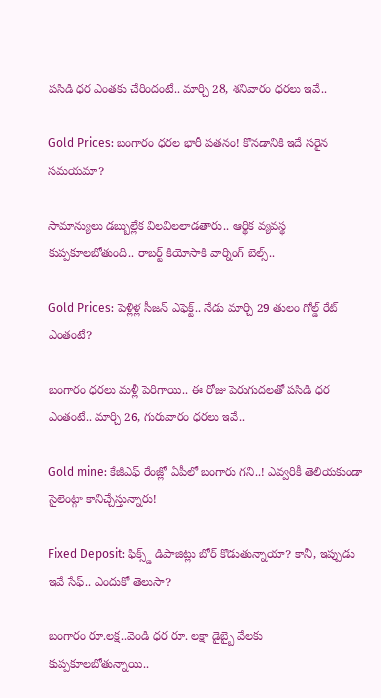పసిడి ధర ఎంతకు చేరిందంటే.. మార్చి 28, శనివారం ధరలు ఇవే..

Gold Prices: బంగారం ధరల భారీ పతనం! కొనడానికి ఇదే సరైన సమయమా?

సామాన్యులు డబ్బుల్లేక విలవిలలాడతారు.. ఆర్థిక వ్యవస్థ కుప్పకూలబోతుంది.. రాబర్ట్ కియోసాకి వార్నింగ్ బెల్స్..

Gold Prices: పెళ్లిళ్ల సీజన్ ఎఫెక్ట్.. నేడు మార్చి 29 తులం గోల్డ్ రేట్ ఎంతంటే?

బంగారం ధరలు మళ్లీ పెరిగాయి.. ఈ రోజు పెరుగుదలతో పసిడి ధర ఎంతంటే.. మార్చి 26, గురువారం ధరలు ఇవే..

Gold mine: కేజీఎఫ్ రేంజ్లో ఏపీలో బంగారు గని..! ఎవ్వరికీ తెలియకుండా సైలెంట్గా కానిచ్చేస్తున్నారు!

Fixed Deposit: ఫిక్స్డ్ డిపాజిట్లు బోర్ కొడుతున్నాయా? కానీ, ఇప్పుడు ఇవే సేఫ్.. ఎందుకో తెలుసా?

బంగారం రూ.లక్ష..వెండి ధర రూ. లక్షా డైబ్బై వేలకు కుప్పకూలబోతున్నాయి..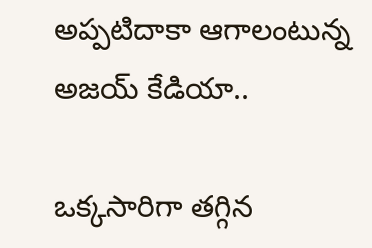అప్పటిదాకా ఆగాలంటున్న అజయ్ కేడియా..

ఒక్కసారిగా తగ్గిన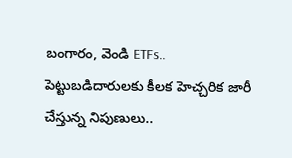బంగారం, వెండి ETFs.. పెట్టుబడిదారులకు కీలక హెచ్చరిక జారీ చేస్తున్న నిపుణులు..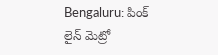Bengaluru: పింక్ లైన్ మెట్రో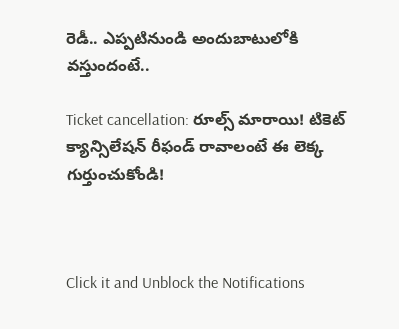రెడీ.. ఎప్పటినుండి అందుబాటులోకి వస్తుందంటే..

Ticket cancellation: రూల్స్ మారాయి! టికెట్ క్యాన్సిలేషన్ రీఫండ్ రావాలంటే ఈ లెక్క గుర్తుంచుకోండి!



Click it and Unblock the Notifications